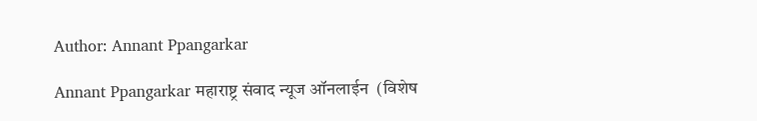Author: Annant Ppangarkar

Annant Ppangarkar महाराष्ट्र संवाद न्यूज ऑनलाईन  (विशेष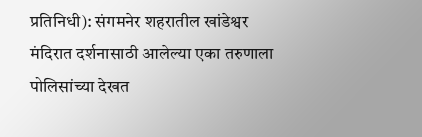प्रतिनिधी): संगमनेर शहरातील खांडेश्वर मंदिरात दर्शनासाठी आलेल्या एका तरुणाला पोलिसांच्या देखत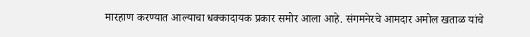मारहाण करण्यात आल्याचा धक्कादायक प्रकार समोर आला आहे. संगमनेरचे आमदार अमोल खताळ यांचे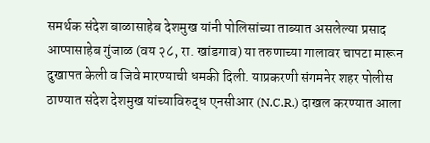समर्थक संदेश बाळासाहेब देशमुख यांनी पोलिसांच्या ताब्यात असलेल्या प्रसाद आप्पासाहेब गुंजाळ (वय २८, रा. खांडगाव) या तरुणाच्या गालावर चापटा मारून दुखापत केली व जिवे मारण्याची धमकी दिली. याप्रकरणी संगमनेर शहर पोलीस ठाण्यात संदेश देशमुख यांच्याविरुद्ध एनसीआर (N.C.R.) दाखल करण्यात आला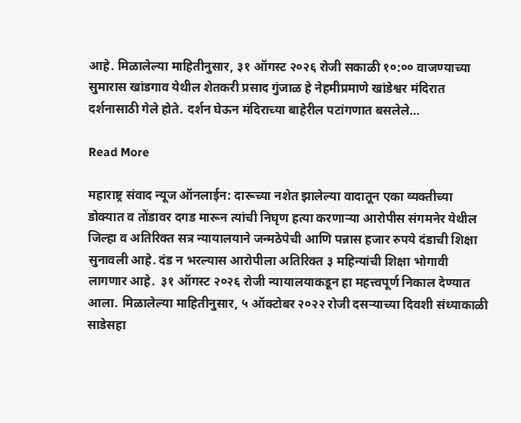आहे. मिळालेल्या माहितीनुसार, ३१ ऑगस्ट २०२६ रोजी सकाळी १०:०० वाजण्याच्या सुमारास खांडगाव येथील शेतकरी प्रसाद गुंजाळ हे नेहमीप्रमाणे खांडेश्वर मंदिरात दर्शनासाठी गेले होते. दर्शन घेऊन मंदिराच्या बाहेरील पटांगणात बसलेले…

Read More

महाराष्ट्र संवाद न्यूज ऑनलाईन: दारूच्या नशेत झालेल्या वादातून एका व्यक्तीच्या डोक्यात व तोंडावर दगड मारून त्यांची निघृण हत्या करणाऱ्या आरोपीस संगमनेर येथील जिल्हा व अतिरिक्त सत्र न्यायालयाने जन्मठेपेची आणि पन्नास हजार रुपये दंडाची शिक्षा सुनावली आहे. दंड न भरल्यास आरोपीला अतिरिक्त ३ महिन्यांची शिक्षा भोगावी लागणार आहे.  ३१ ऑगस्ट २०२६ रोजी न्यायालयाकडून हा महत्त्वपूर्ण निकाल देण्यात आला. मिळालेल्या माहितीनुसार, ५ ऑक्टोबर २०२२ रोजी दसऱ्याच्या दिवशी संध्याकाळी साडेसहा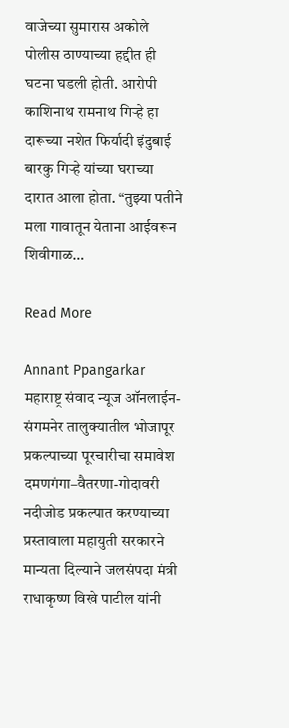वाजेच्या सुमारास अकोले पोलीस ठाण्याच्या हद्दीत ही घटना घडली होती. आरोपी काशिनाथ रामनाथ गिऱ्हे हा दारूच्या नशेत फिर्यादी इंदुबाई बारकु गिऱ्हे यांच्या घराच्या दारात आला होता. “तुझ्या पतीने मला गावातून येताना आईवरून शिवीगाळ…

Read More

Annant Ppangarkar महाराष्ट्र संवाद न्यूज ऑनलाईन- संगमनेर तालुक्यातील भोजापूर प्रकल्पाच्या पूरचारीचा समावेश दमणगंगा–वैतरणा-गोदावरी नदीजोड प्रकल्पात करण्याच्या प्रस्तावाला महायुती सरकारने मान्यता दिल्याने जलसंपदा मंत्री राधाकृष्ण विखे पाटील यांनी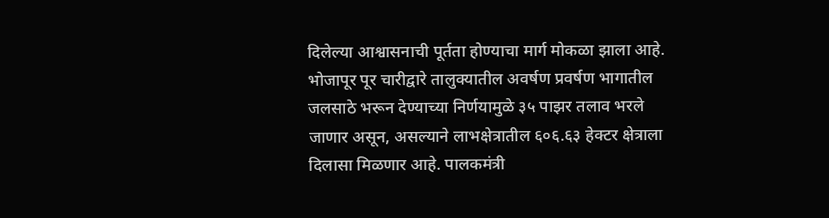दिलेल्या आश्वासनाची पूर्तता होण्याचा मार्ग मोकळा झाला आहे. भोजापूर पूर चारीद्वारे तालुक्यातील अवर्षण प्रवर्षण भागातील जलसाठे भरून देण्याच्या निर्णयामुळे ३५ पाझर तलाव भरले जाणार असून, असल्याने लाभक्षेत्रातील ६०६.६३ हेक्टर क्षेत्राला दिलासा मिळणार आहे. पालकमंत्री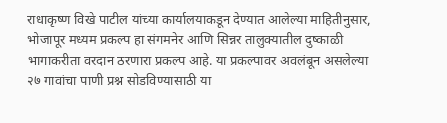राधाकृष्ण विखे पाटील यांच्या कार्यालयाकडून देण्यात आलेल्या माहितीनुसार, भोजापूर मध्यम प्रकल्प हा संगमनेर आणि सिन्नर तालुक्यातील दुष्काळी भागाकरीता वरदान ठरणारा प्रकल्प आहे. या प्रकल्पावर अवलंबून असलेल्या २७ गावांचा पाणी प्रश्न सोडविण्यासाठी या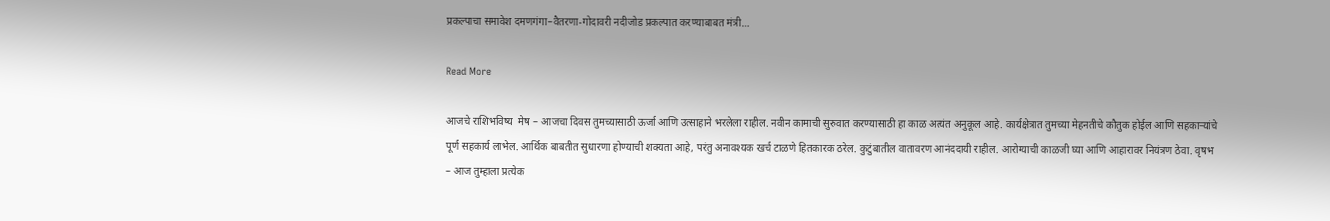प्रकल्पाचा समावेश दमणगंगा–वैतरणा-गोदावरी नदीजोड प्रकल्पात करण्याबाबत मंत्री…

Read More

आजचे राशिभविष्य  मेष – आजचा दिवस तुमच्यासाठी ऊर्जा आणि उत्साहाने भरलेला राहील. नवीन कामाची सुरुवात करण्यासाठी हा काळ अत्यंत अनुकूल आहे. कार्यक्षेत्रात तुमच्या मेहनतीचे कौतुक होईल आणि सहकाऱ्यांचे पूर्ण सहकार्य लाभेल. आर्थिक बाबतीत सुधारणा होण्याची शक्यता आहे, परंतु अनावश्यक खर्च टाळणे हितकारक ठरेल. कुटुंबातील वातावरण आनंददायी राहील. आरोग्याची काळजी घ्या आणि आहारावर नियंत्रण ठेवा. वृषभ – आज तुम्हाला प्रत्येक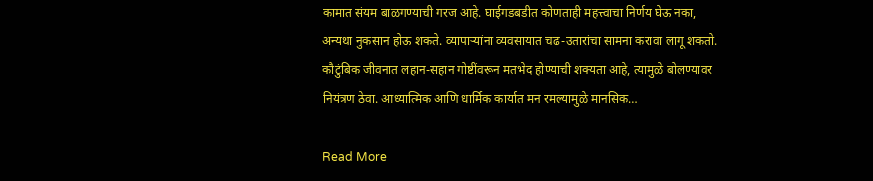कामात संयम बाळगण्याची गरज आहे. घाईगडबडीत कोणताही महत्त्वाचा निर्णय घेऊ नका, अन्यथा नुकसान होऊ शकते. व्यापाऱ्यांना व्यवसायात चढ-उतारांचा सामना करावा लागू शकतो. कौटुंबिक जीवनात लहान-सहान गोष्टींवरून मतभेद होण्याची शक्यता आहे, त्यामुळे बोलण्यावर नियंत्रण ठेवा. आध्यात्मिक आणि धार्मिक कार्यात मन रमल्यामुळे मानसिक…

Read More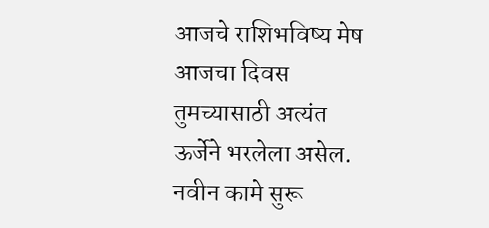आजचे राशिभविष्य मेष आजचा दिवस तुमच्यासाठी अत्यंत ऊर्जेने भरलेला असेल. नवीन कामे सुरू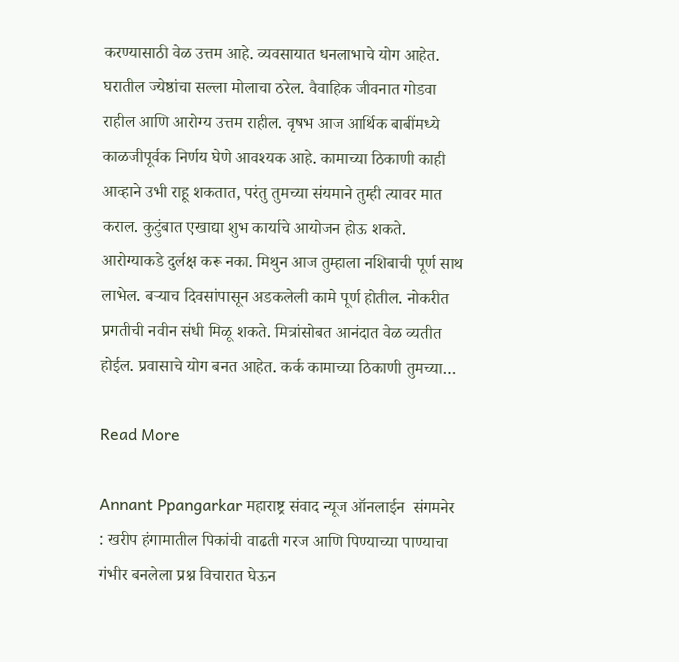करण्यासाठी वेळ उत्तम आहे. व्यवसायात धनलाभाचे योग आहेत. घरातील ज्येष्ठांचा सल्ला मोलाचा ठरेल. वैवाहिक जीवनात गोडवा राहील आणि आरोग्य उत्तम राहील. वृषभ आज आर्थिक बाबींमध्ये काळजीपूर्वक निर्णय घेणे आवश्यक आहे. कामाच्या ठिकाणी काही आव्हाने उभी राहू शकतात, परंतु तुमच्या संयमाने तुम्ही त्यावर मात कराल. कुटुंबात एखाद्या शुभ कार्याचे आयोजन होऊ शकते. आरोग्याकडे दुर्लक्ष करू नका. मिथुन आज तुम्हाला नशिबाची पूर्ण साथ लाभेल. बऱ्याच दिवसांपासून अडकलेली कामे पूर्ण होतील. नोकरीत प्रगतीची नवीन संधी मिळू शकते. मित्रांसोबत आनंदात वेळ व्यतीत होईल. प्रवासाचे योग बनत आहेत. कर्क कामाच्या ठिकाणी तुमच्या…

Read More

Annant Ppangarkar महाराष्ट्र संवाद न्यूज ऑनलाईन  संगमनेर : खरीप हंगामातील पिकांची वाढती गरज आणि पिण्याच्या पाण्याचा गंभीर बनलेला प्रश्न विचारात घेऊन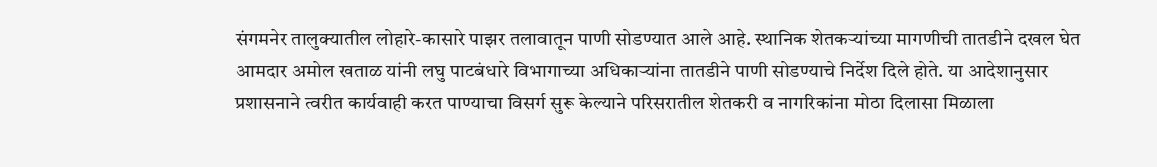संगमनेर तालुक्यातील लोहारे-कासारे पाझर तलावातून पाणी सोडण्यात आले आहे. स्थानिक शेतकऱ्यांच्या मागणीची तातडीने दखल घेत आमदार अमोल खताळ यांनी लघु पाटबंधारे विभागाच्या अधिकाऱ्यांना तातडीने पाणी सोडण्याचे निर्देश दिले होते. या आदेशानुसार प्रशासनाने त्वरीत कार्यवाही करत पाण्याचा विसर्ग सुरू केल्याने परिसरातील शेतकरी व नागरिकांना मोठा दिलासा मिळाला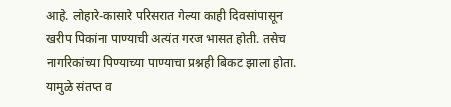आहे. लोहारे-कासारे परिसरात गेल्या काही दिवसांपासून खरीप पिकांना पाण्याची अत्यंत गरज भासत होती. तसेच नागरिकांच्या पिण्याच्या पाण्याचा प्रश्नही बिकट झाला होता. यामुळे संतप्त व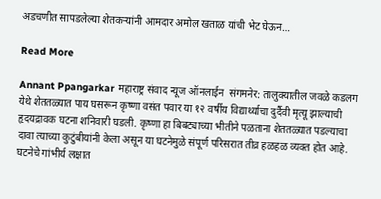अडचणीत सापडलेल्या शेतकऱ्यांनी आमदार अमोल खताळ यांची भेट घेऊन…

Read More

Annant Ppangarkar महाराष्ट्र संवाद न्यूज ऑनलाईन  संगमनेर: तालुक्यातील जवळे कडलग येथे शेततळ्यात पाय घसरून कृष्णा वसंत पवार या १२ वर्षीय विद्यार्थ्याचा दुर्दैवी मृत्यू झाल्याची हृदयद्रावक घटना शनिवारी घडली. कृष्णा हा बिबट्याच्या भीतीने पळताना शेततळ्यात पडल्याचा दावा त्याच्या कुटुंबीयांनी केला असून या घटनेमुळे संपूर्ण परिसरात तीव्र हळहळ व्यक्त होत आहे. घटनेचे गांभीर्य लक्षात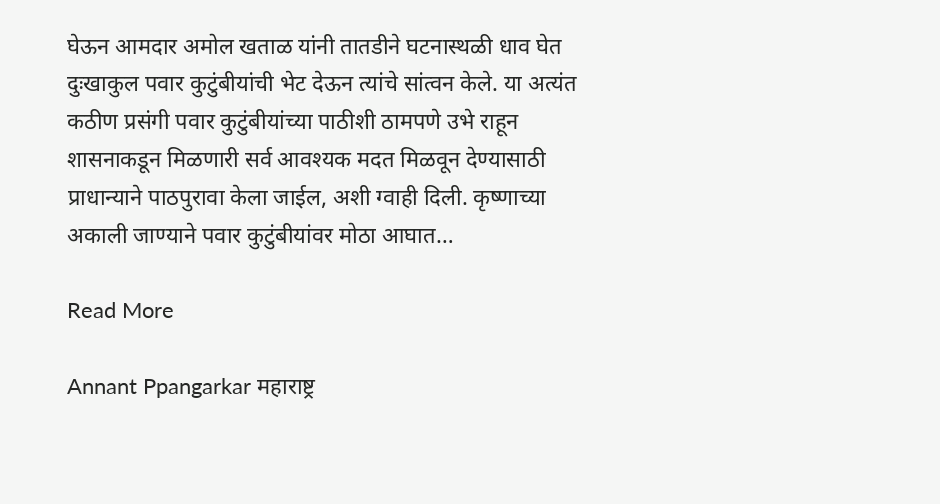घेऊन आमदार अमोल खताळ यांनी तातडीने घटनास्थळी धाव घेत दुःखाकुल पवार कुटुंबीयांची भेट देऊन त्यांचे सांत्वन केले. या अत्यंत कठीण प्रसंगी पवार कुटुंबीयांच्या पाठीशी ठामपणे उभे राहून शासनाकडून मिळणारी सर्व आवश्यक मदत मिळवून देण्यासाठी प्राधान्याने पाठपुरावा केला जाईल, अशी ग्वाही दिली. कृष्णाच्या अकाली जाण्याने पवार कुटुंबीयांवर मोठा आघात…

Read More

Annant Ppangarkar महाराष्ट्र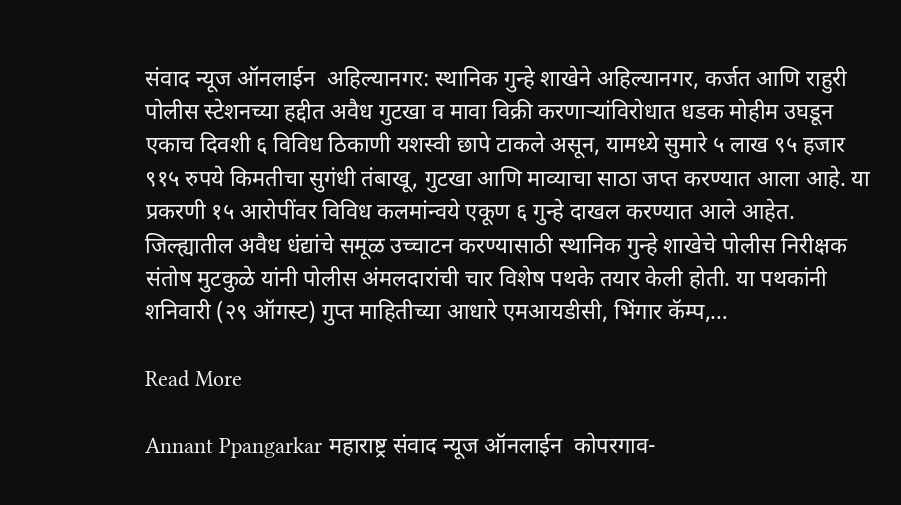संवाद न्यूज ऑनलाईन  अहिल्यानगर: स्थानिक गुन्हे शाखेने अहिल्यानगर, कर्जत आणि राहुरी पोलीस स्टेशनच्या हद्दीत अवैध गुटखा व मावा विक्री करणाऱ्यांविरोधात धडक मोहीम उघडून एकाच दिवशी ६ विविध ठिकाणी यशस्वी छापे टाकले असून, यामध्ये सुमारे ५ लाख ९५ हजार ९१५ रुपये किमतीचा सुगंधी तंबाखू, गुटखा आणि माव्याचा साठा जप्त करण्यात आला आहे. या प्रकरणी १५ आरोपींवर विविध कलमांन्वये एकूण ६ गुन्हे दाखल करण्यात आले आहेत. जिल्ह्यातील अवैध धंद्यांचे समूळ उच्चाटन करण्यासाठी स्थानिक गुन्हे शाखेचे पोलीस निरीक्षक संतोष मुटकुळे यांनी पोलीस अंमलदारांची चार विशेष पथके तयार केली होती. या पथकांनी शनिवारी (२९ ऑगस्ट) गुप्त माहितीच्या आधारे एमआयडीसी, भिंगार कॅम्प,…

Read More

Annant Ppangarkar महाराष्ट्र संवाद न्यूज ऑनलाईन  कोपरगाव-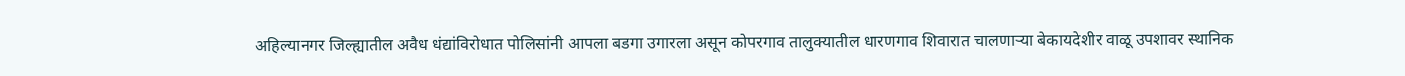अहिल्यानगर जिल्ह्यातील अवैध धंद्यांविरोधात पोलिसांनी आपला बडगा उगारला असून कोपरगाव तालुक्यातील धारणगाव शिवारात चालणाऱ्या बेकायदेशीर वाळू उपशावर स्थानिक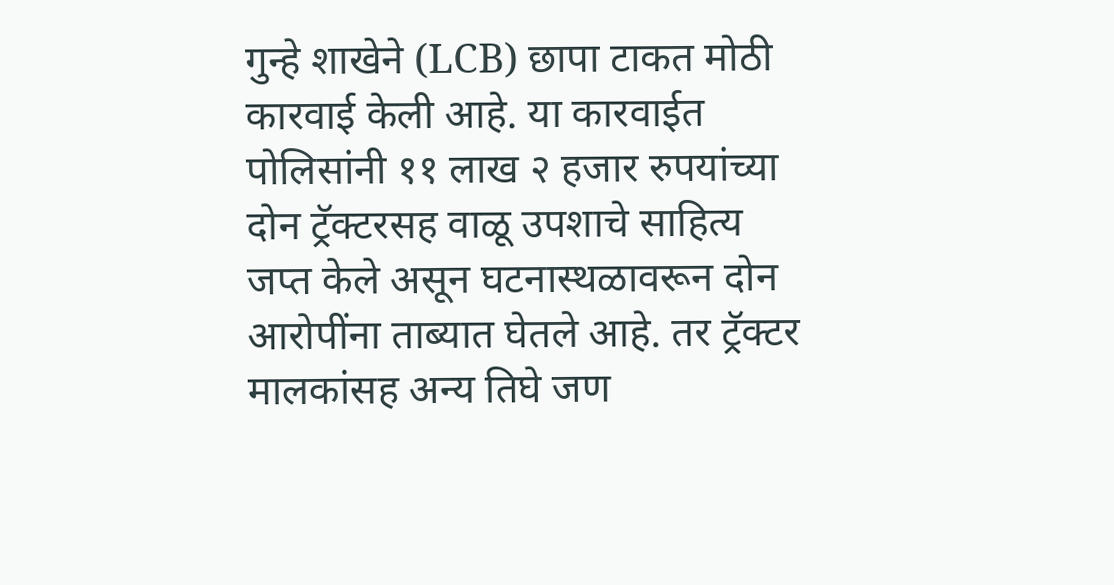गुन्हे शाखेने (LCB) छापा टाकत मोठी कारवाई केली आहे. या कारवाईत पोलिसांनी ११ लाख २ हजार रुपयांच्या दोन ट्रॅक्टरसह वाळू उपशाचे साहित्य जप्त केले असून घटनास्थळावरून दोन आरोपींना ताब्यात घेतले आहे. तर ट्रॅक्टर मालकांसह अन्य तिघे जण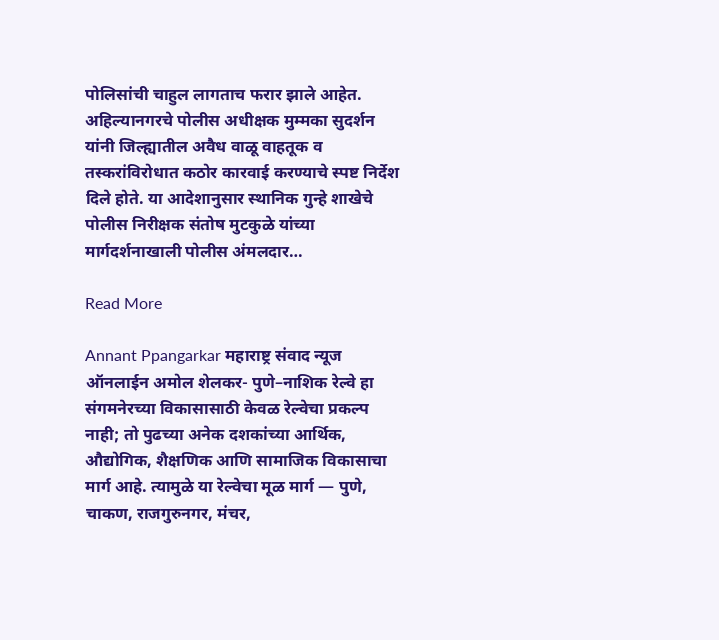पोलिसांची चाहुल लागताच फरार झाले आहेत. अहिल्यानगरचे पोलीस अधीक्षक मुम्मका सुदर्शन यांनी जिल्ह्यातील अवैध वाळू वाहतूक व तस्करांविरोधात कठोर कारवाई करण्याचे स्पष्ट निर्देश दिले होते. या आदेशानुसार स्थानिक गुन्हे शाखेचे पोलीस निरीक्षक संतोष मुटकुळे यांच्या मार्गदर्शनाखाली पोलीस अंमलदार…

Read More

Annant Ppangarkar महाराष्ट्र संवाद न्यूज ऑनलाईन अमोल शेलकर- पुणे–नाशिक रेल्वे हा संगमनेरच्या विकासासाठी केवळ रेल्वेचा प्रकल्प नाही; तो पुढच्या अनेक दशकांच्या आर्थिक, औद्योगिक, शैक्षणिक आणि सामाजिक विकासाचा मार्ग आहे. त्यामुळे या रेल्वेचा मूळ मार्ग — पुणे, चाकण, राजगुरुनगर, मंचर,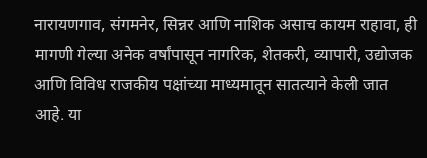नारायणगाव, संगमनेर, सिन्नर आणि नाशिक असाच कायम राहावा, ही मागणी गेल्या अनेक वर्षांपासून नागरिक, शेतकरी, व्यापारी, उद्योजक आणि विविध राजकीय पक्षांच्या माध्यमातून सातत्याने केली जात आहे. या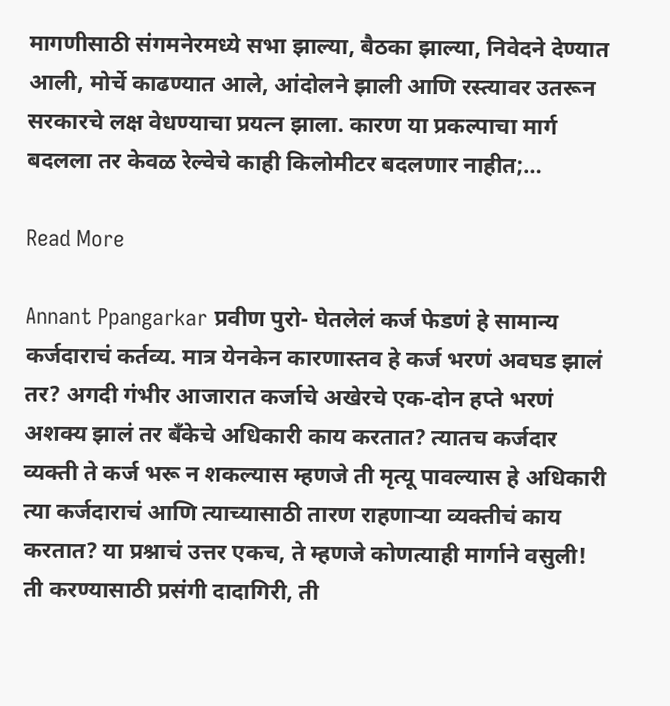मागणीसाठी संगमनेरमध्ये सभा झाल्या, बैठका झाल्या, निवेदने देण्यात आली, मोर्चे काढण्यात आले, आंदोलने झाली आणि रस्त्यावर उतरून सरकारचे लक्ष वेधण्याचा प्रयत्न झाला. कारण या प्रकल्पाचा मार्ग बदलला तर केवळ रेल्वेचे काही किलोमीटर बदलणार नाहीत;…

Read More

Annant Ppangarkar प्रवीण पुरो- घेतलेलं कर्ज फेडणं हे सामान्य कर्जदाराचं कर्तव्य. मात्र येनकेन कारणास्तव हे कर्ज भरणं अवघड झालं तर? अगदी गंभीर आजारात कर्जाचे अखेरचे एक-दोन हप्ते भरणं अशक्य झालं तर बँकेचे अधिकारी काय करतात? त्यातच कर्जदार व्यक्ती ते कर्ज भरू न शकल्यास म्हणजे ती मृत्यू पावल्यास हे अधिकारी त्या कर्जदाराचं आणि त्याच्यासाठी तारण राहणाऱ्या व्यक्तीचं काय करतात? या प्रश्नाचं उत्तर एकच, ते म्हणजे कोणत्याही मार्गाने वसुली! ती करण्यासाठी प्रसंगी दादागिरी, ती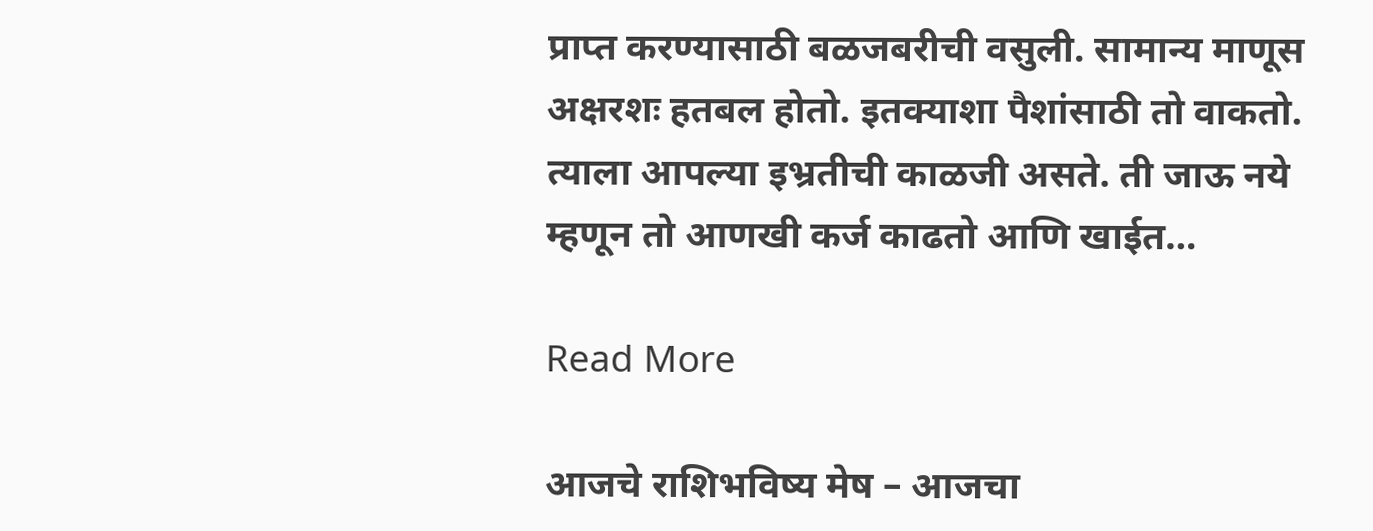प्राप्त करण्यासाठी बळजबरीची वसुली. सामान्य माणूस अक्षरशः हतबल होतो. इतक्याशा पैशांसाठी तो वाकतो. त्याला आपल्या इभ्रतीची काळजी असते. ती जाऊ नये म्हणून तो आणखी कर्ज काढतो आणि खाईत…

Read More

आजचे राशिभविष्य मेष – आजचा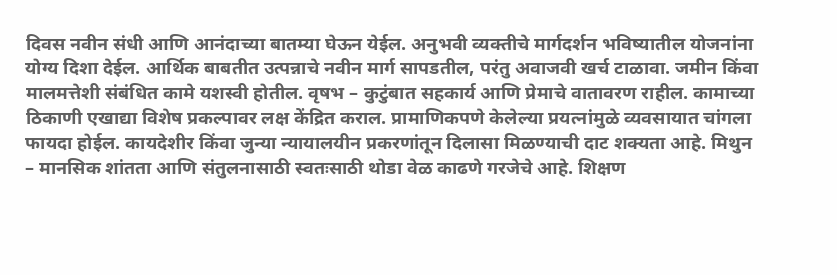दिवस नवीन संधी आणि आनंदाच्या बातम्या घेऊन येईल. अनुभवी व्यक्तीचे मार्गदर्शन भविष्यातील योजनांना योग्य दिशा देईल. आर्थिक बाबतीत उत्पन्नाचे नवीन मार्ग सापडतील, परंतु अवाजवी खर्च टाळावा. जमीन किंवा मालमत्तेशी संबंधित कामे यशस्वी होतील. वृषभ – कुटुंबात सहकार्य आणि प्रेमाचे वातावरण राहील. कामाच्या ठिकाणी एखाद्या विशेष प्रकल्पावर लक्ष केंद्रित कराल. प्रामाणिकपणे केलेल्या प्रयत्नांमुळे व्यवसायात चांगला फायदा होईल. कायदेशीर किंवा जुन्या न्यायालयीन प्रकरणांतून दिलासा मिळण्याची दाट शक्यता आहे. मिथुन – मानसिक शांतता आणि संतुलनासाठी स्वतःसाठी थोडा वेळ काढणे गरजेचे आहे. शिक्षण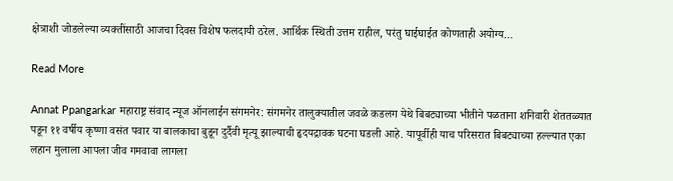क्षेत्राशी जोडलेल्या व्यक्तींसाठी आजचा दिवस विशेष फलदायी ठरेल. आर्थिक स्थिती उत्तम राहील, परंतु घाईघाईत कोणताही अयोग्य…

Read More

Annat Ppangarkar महाराष्ट्र संवाद न्यूज ऑनलाईन संगमनेर: संगमनेर तालुक्यातील जवळे कडलग येथे बिबट्याच्या भीतीने पळताना शनिवारी शेततळ्यात पडून ११ वर्षीय कृष्णा वसंत पवार या बालकाचा बुडून दुर्दैवी मृत्यू झाल्याची हृदयद्रावक घटना घडली आहे. यापूर्वीही याच परिसरात बिबट्याच्या हल्ल्यात एका लहान मुलाला आपला जीव गमवावा लागला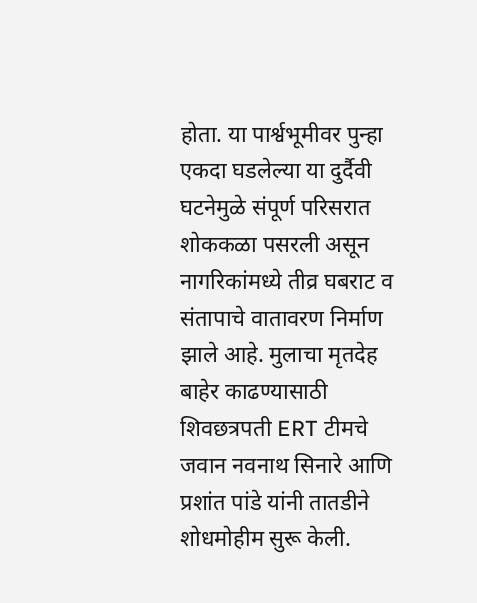होता. या पार्श्वभूमीवर पुन्हा एकदा घडलेल्या या दुर्दैवी घटनेमुळे संपूर्ण परिसरात शोककळा पसरली असून नागरिकांमध्ये तीव्र घबराट व संतापाचे वातावरण निर्माण झाले आहे. मुलाचा मृतदेह बाहेर काढण्यासाठी शिवछत्रपती ERT टीमचे जवान नवनाथ सिनारे आणि प्रशांत पांडे यांनी तातडीने शोधमोहीम सुरू केली.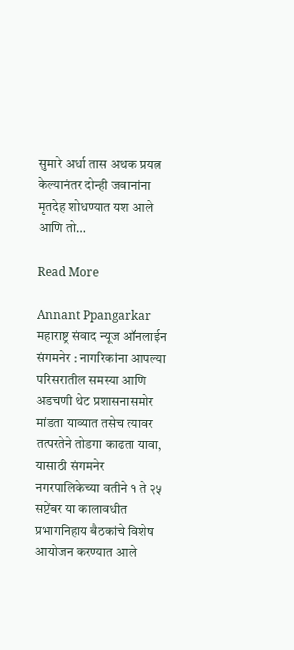सुमारे अर्धा तास अथक प्रयत्न केल्यानंतर दोन्ही जवानांना मृतदेह शोधण्यात यश आले आणि तो…

Read More

Annant Ppangarkar महाराष्ट्र संवाद न्यूज ऑनलाईन संगमनेर : नागरिकांना आपल्या परिसरातील समस्या आणि अडचणी थेट प्रशासनासमोर मांडता याव्यात तसेच त्यावर तत्परतेने तोडगा काढता यावा, यासाठी संगमनेर नगरपालिकेच्या वतीने १ ते २५ सप्टेंबर या कालावधीत प्रभागनिहाय बैठकांचे विशेष आयोजन करण्यात आले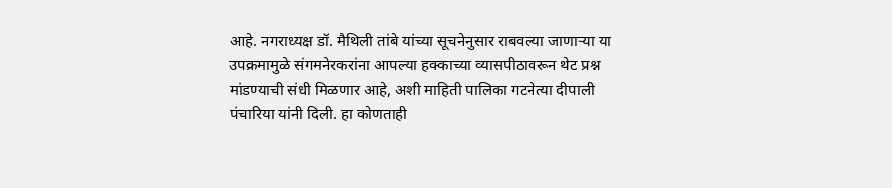आहे. नगराध्यक्ष डॉ. मैथिली तांबे यांच्या सूचनेनुसार राबवल्या जाणाऱ्या या उपक्रमामुळे संगमनेरकरांना आपल्या हक्काच्या व्यासपीठावरून थेट प्रश्न मांडण्याची संधी मिळणार आहे, अशी माहिती पालिका गटनेत्या दीपाली पंचारिया यांनी दिली. हा कोणताही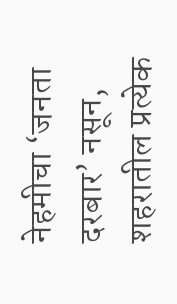नेहमीचा ‘जनता दरबार’ नसून, शहरातील प्रत्येक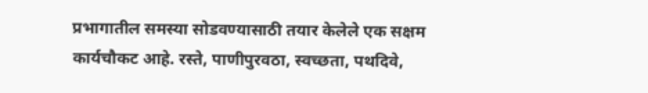प्रभागातील समस्या सोडवण्यासाठी तयार केलेले एक सक्षम कार्यचौकट आहे. रस्ते, पाणीपुरवठा, स्वच्छता, पथदिवे,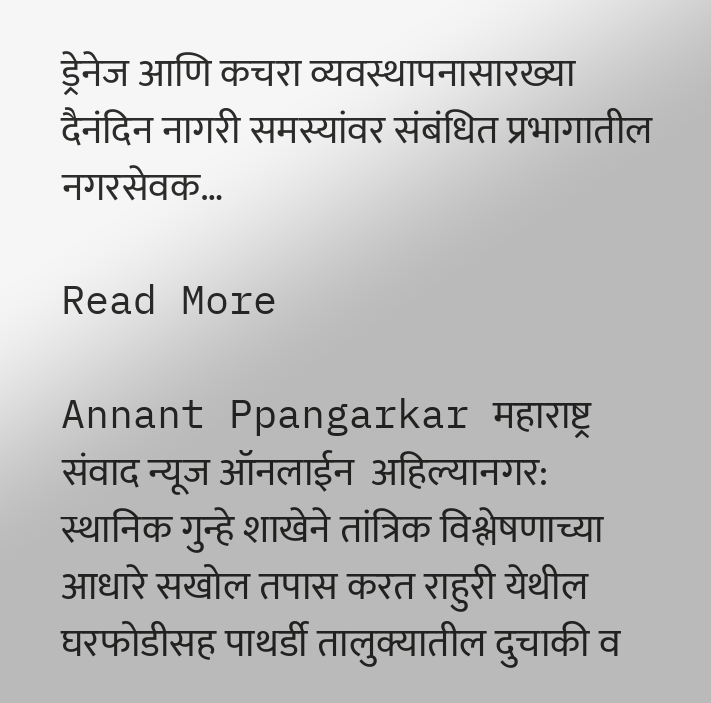ड्रेनेज आणि कचरा व्यवस्थापनासारख्या दैनंदिन नागरी समस्यांवर संबंधित प्रभागातील नगरसेवक…

Read More

Annant Ppangarkar महाराष्ट्र संवाद न्यूज ऑनलाईन  अहिल्यानगर:  स्थानिक गुन्हे शाखेने तांत्रिक विश्लेषणाच्या आधारे सखोल तपास करत राहुरी येथील घरफोडीसह पाथर्डी तालुक्यातील दुचाकी व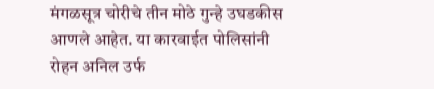मंगळसूत्र चोरीचे तीन मोठे गुन्हे उघडकीस आणले आहेत. या कारवाईत पोलिसांनी रोहन अनिल उर्फ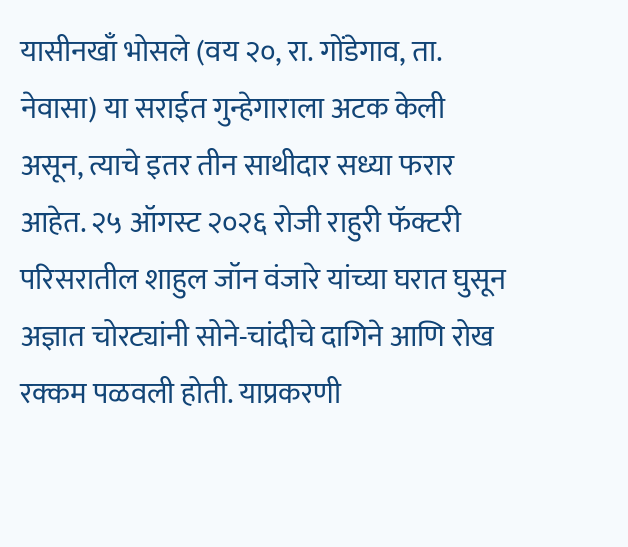यासीनखाँ भोसले (वय २०, रा. गोंडेगाव, ता. नेवासा) या सराईत गुन्हेगाराला अटक केली असून, त्याचे इतर तीन साथीदार सध्या फरार आहेत. २५ ऑगस्ट २०२६ रोजी राहुरी फॅक्टरी परिसरातील शाहुल जॉन वंजारे यांच्या घरात घुसून अज्ञात चोरट्यांनी सोने-चांदीचे दागिने आणि रोख रक्कम पळवली होती. याप्रकरणी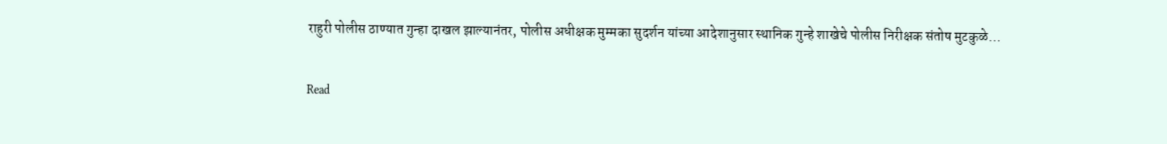राहुरी पोलीस ठाण्यात गुन्हा दाखल झाल्यानंतर, पोलीस अधीक्षक मुम्मका सुदर्शन यांच्या आदेशानुसार स्थानिक गुन्हे शाखेचे पोलीस निरीक्षक संतोष मुटकुळे…

Read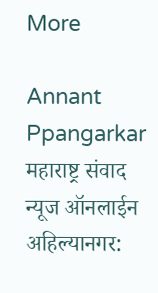More

Annant Ppangarkar महाराष्ट्र संवाद न्यूज ऑनलाईन अहिल्यानगर: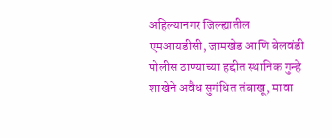अहिल्यानगर जिल्ह्यातील एमआयडीसी, जामखेड आणि बेलवंडी पोलीस ठाण्याच्या हद्दीत स्थानिक गुन्हे शाखेने अवैध सुगंधित तंबाखू, मावा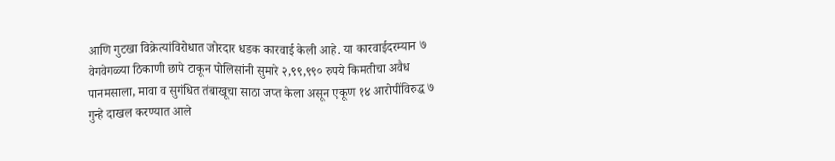आणि गुटखा विक्रेत्यांविरोधात जोरदार धडक कारवाई केली आहे. या कारवाईदरम्यान ७ वेगवेगळ्या ठिकाणी छापे टाकून पोलिसांनी सुमारे २,९९,९९० रुपये किमतीचा अवैध पानमसाला, मावा व सुगंधित तंबाखूचा साठा जप्त केला असून एकूण १४ आरोपींविरुद्ध ७ गुन्हे दाखल करण्यात आले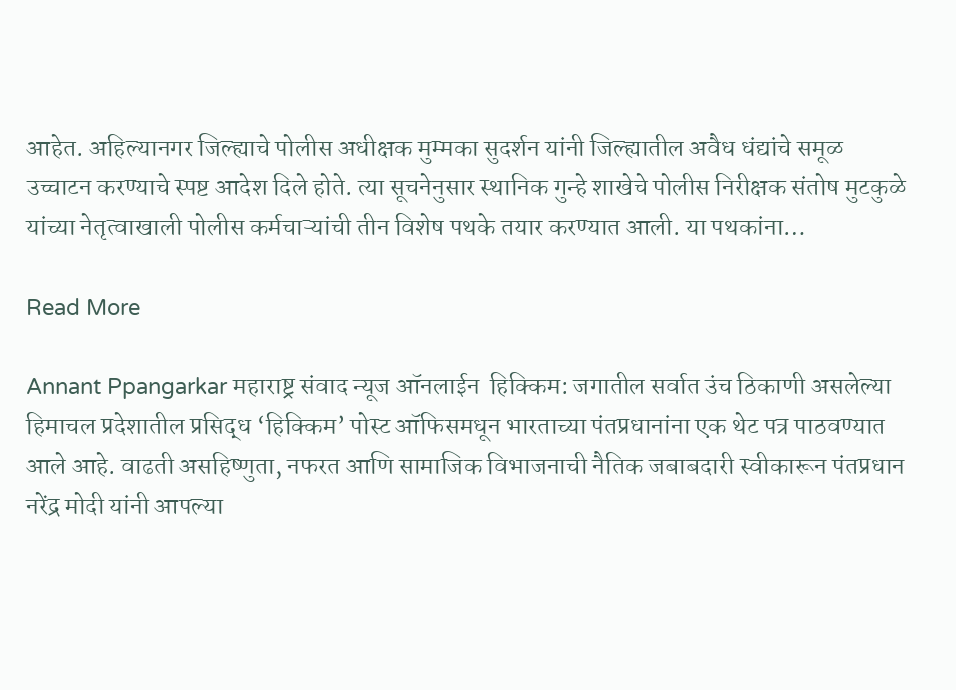आहेत. अहिल्यानगर जिल्ह्याचे पोलीस अधीक्षक मुम्मका सुदर्शन यांनी जिल्ह्यातील अवैध धंद्यांचे समूळ उच्चाटन करण्याचे स्पष्ट आदेश दिले होते. त्या सूचनेनुसार स्थानिक गुन्हे शाखेचे पोलीस निरीक्षक संतोष मुटकुळे यांच्या नेतृत्वाखाली पोलीस कर्मचाऱ्यांची तीन विशेष पथके तयार करण्यात आली. या पथकांना…

Read More

Annant Ppangarkar महाराष्ट्र संवाद न्यूज ऑनलाईन  हिक्किम: जगातील सर्वात उंच ठिकाणी असलेल्या हिमाचल प्रदेशातील प्रसिद्ध ‘हिक्किम’ पोस्ट ऑफिसमधून भारताच्या पंतप्रधानांना एक थेट पत्र पाठवण्यात आले आहे. वाढती असहिष्णुता, नफरत आणि सामाजिक विभाजनाची नैतिक जबाबदारी स्वीकारून पंतप्रधान नरेंद्र मोदी यांनी आपल्या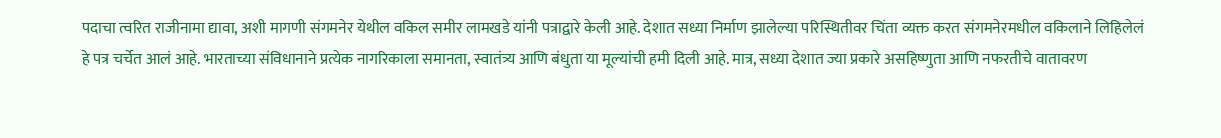पदाचा त्वरित राजीनामा द्यावा, अशी मागणी संगमनेर येथील वकिल समीर लामखडे यांनी पत्राद्वारे केली आहे. देशात सध्या निर्माण झालेल्या परिस्थितीवर चिंता व्यक्त करत संगमनेरमधील वकिलाने लिहिलेलं हे पत्र चर्चेत आलं आहे. भारताच्या संविधानाने प्रत्येक नागरिकाला समानता, स्वातंत्र्य आणि बंधुता या मूल्यांची हमी दिली आहे. मात्र, सध्या देशात ज्या प्रकारे असहिष्णुता आणि नफरतीचे वातावरण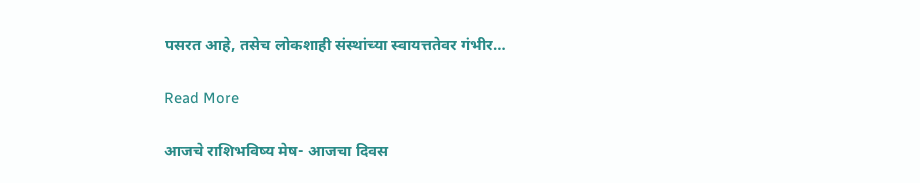पसरत आहे, तसेच लोकशाही संस्थांच्या स्वायत्ततेवर गंभीर…

Read More

आजचे राशिभविष्य मेष- आजचा दिवस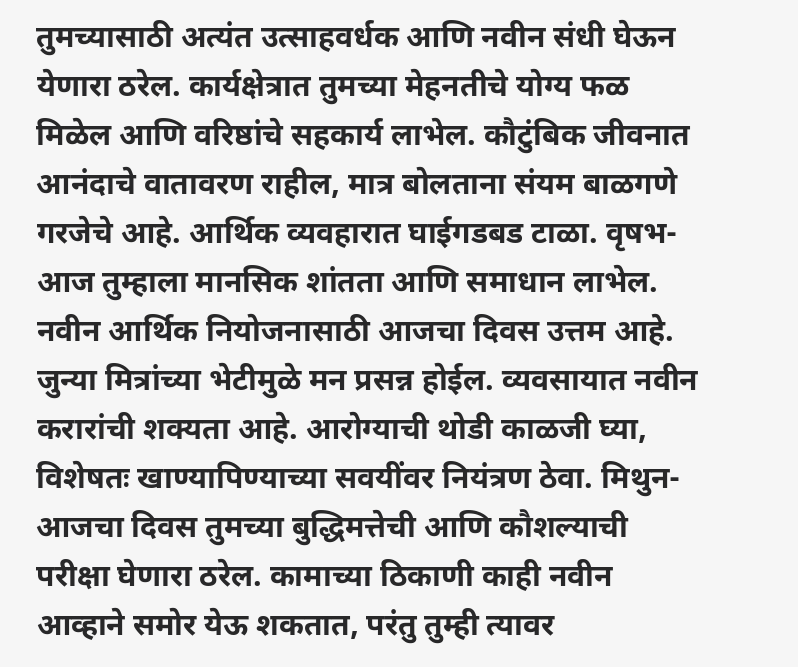तुमच्यासाठी अत्यंत उत्साहवर्धक आणि नवीन संधी घेऊन येणारा ठरेल. कार्यक्षेत्रात तुमच्या मेहनतीचे योग्य फळ मिळेल आणि वरिष्ठांचे सहकार्य लाभेल. कौटुंबिक जीवनात आनंदाचे वातावरण राहील, मात्र बोलताना संयम बाळगणे गरजेचे आहे. आर्थिक व्यवहारात घाईगडबड टाळा. वृषभ- आज तुम्हाला मानसिक शांतता आणि समाधान लाभेल. नवीन आर्थिक नियोजनासाठी आजचा दिवस उत्तम आहे. जुन्या मित्रांच्या भेटीमुळे मन प्रसन्न होईल. व्यवसायात नवीन करारांची शक्यता आहे. आरोग्याची थोडी काळजी घ्या, विशेषतः खाण्यापिण्याच्या सवयींवर नियंत्रण ठेवा. मिथुन- आजचा दिवस तुमच्या बुद्धिमत्तेची आणि कौशल्याची परीक्षा घेणारा ठरेल. कामाच्या ठिकाणी काही नवीन आव्हाने समोर येऊ शकतात, परंतु तुम्ही त्यावर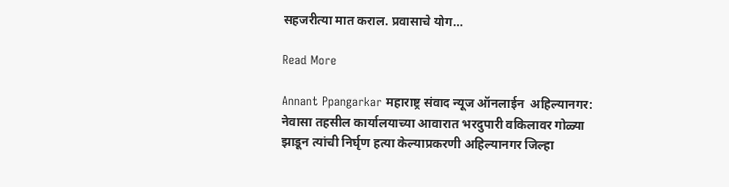सहजरीत्या मात कराल. प्रवासाचे योग…

Read More

Annant Ppangarkar महाराष्ट्र संवाद न्यूज ऑनलाईन  अहिल्यानगर: नेवासा तहसील कार्यालयाच्या आवारात भरदुपारी वकिलावर गोळ्या झाडून त्यांची निर्घृण हत्या केल्याप्रकरणी अहिल्यानगर जिल्हा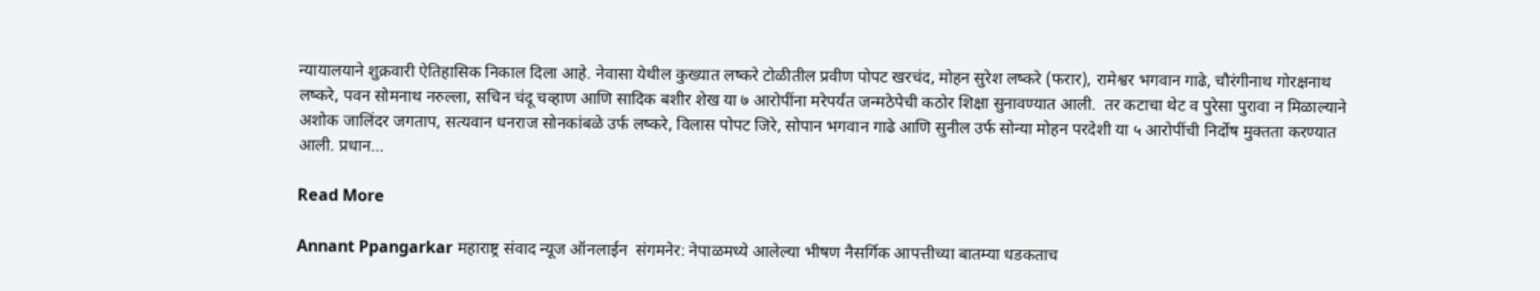न्यायालयाने शुक्रवारी ऐतिहासिक निकाल दिला आहे. नेवासा येथील कुख्यात लष्करे टोळीतील प्रवीण पोपट खरचंद, मोहन सुरेश लष्करे (फरार), रामेश्वर भगवान गाढे, चौरंगीनाथ गोरक्षनाथ लष्करे, पवन सोमनाथ नरुल्ला, सचिन चंदू चव्हाण आणि सादिक बशीर शेख या ७ आरोपींना मरेपर्यंत जन्मठेपेची कठोर शिक्षा सुनावण्यात आली.  तर कटाचा थेट व पुरेसा पुरावा न मिळाल्याने अशोक जालिंदर जगताप, सत्यवान धनराज सोनकांबळे उर्फ लष्करे, विलास पोपट जिरे, सोपान भगवान गाढे आणि सुनील उर्फ सोन्या मोहन परदेशी या ५ आरोपींची निर्दोष मुक्तता करण्यात आली. प्रधान…

Read More

Annant Ppangarkar महाराष्ट्र संवाद न्यूज ऑनलाईन  संगमनेर: नेपाळमध्ये आलेल्या भीषण नैसर्गिक आपत्तीच्या बातम्या धडकताच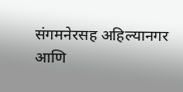संगमनेरसह अहिल्यानगर आणि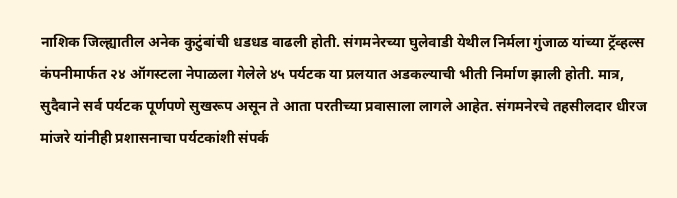नाशिक जिल्ह्यातील अनेक कुटुंबांची धडधड वाढली होती. संगमनेरच्या घुलेवाडी येथील निर्मला गुंजाळ यांच्या ट्रॅव्हल्स कंपनीमार्फत २४ ऑगस्टला नेपाळला गेलेले ४५ पर्यटक या प्रलयात अडकल्याची भीती निर्माण झाली होती. मात्र, सुदैवाने सर्व पर्यटक पूर्णपणे सुखरूप असून ते आता परतीच्या प्रवासाला लागले आहेत. संगमनेरचे तहसीलदार धीरज मांजरे यांनीही प्रशासनाचा पर्यटकांशी संपर्क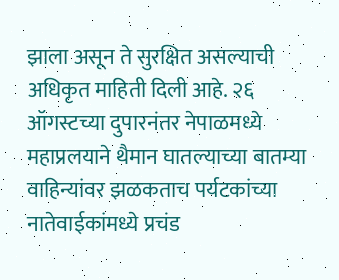झाला असून ते सुरक्षित असल्याची अधिकृत माहिती दिली आहे. २६ ऑगस्टच्या दुपारनंतर नेपाळमध्ये महाप्रलयाने थैमान घातल्याच्या बातम्या वाहिन्यांवर झळकताच पर्यटकांच्या नातेवाईकांमध्ये प्रचंड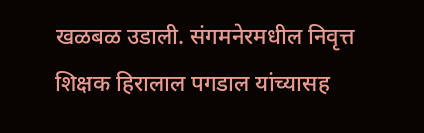खळबळ उडाली. संगमनेरमधील निवृत्त शिक्षक हिरालाल पगडाल यांच्यासह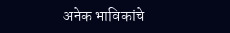अनेक भाविकांचे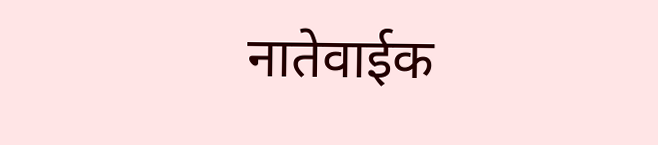नातेवाईक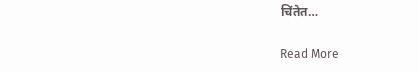चिंतेत…

Read More